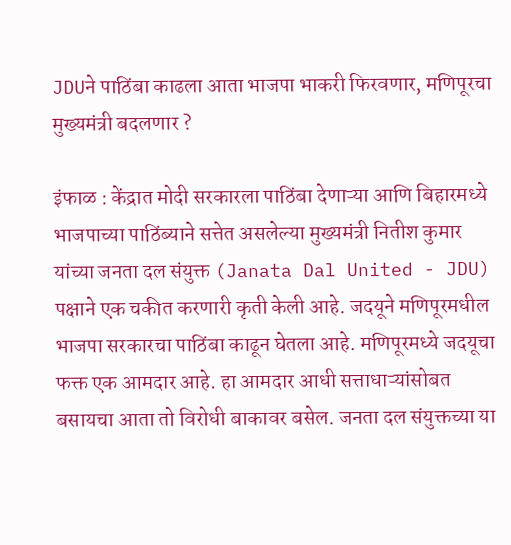JDUने पाठिंबा काढला आता भाजपा भाकरी फिरवणार, मणिपूरचा मुख्यमंत्री बदलणार ?

इंफाळ : केंद्रात मोदी सरकारला पाठिंबा देणाऱ्या आणि बिहारमध्ये भाजपाच्या पाठिंब्याने सत्तेत असलेल्या मुख्यमंत्री नितीश कुमार यांच्या जनता दल संयुक्त (Janata Dal United - JDU) पक्षाने एक चकीत करणारी कृती केली आहे. जदयूने मणिपूरमधील भाजपा सरकारचा पाठिंबा काढून घेतला आहे. मणिपूरमध्ये जदयूचा फक्त एक आमदार आहे. हा आमदार आधी सत्ताधाऱ्यांसोबत बसायचा आता तो विरोधी बाकावर बसेल. जनता दल संयुक्तच्या या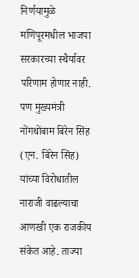निर्णयामुळे मणिपूरमधील भाजपा सरकारच्या स्थैर्यावर परिणाम होणार नाही. पण मुख्यमंत्री नोंगथोंबाम बिरेन सिंह (एन. बिरेन सिंह) यांच्या विरोधातील नाराजी वाढल्याचा आणखी एक राजकीय संकेत आहे. ताज्या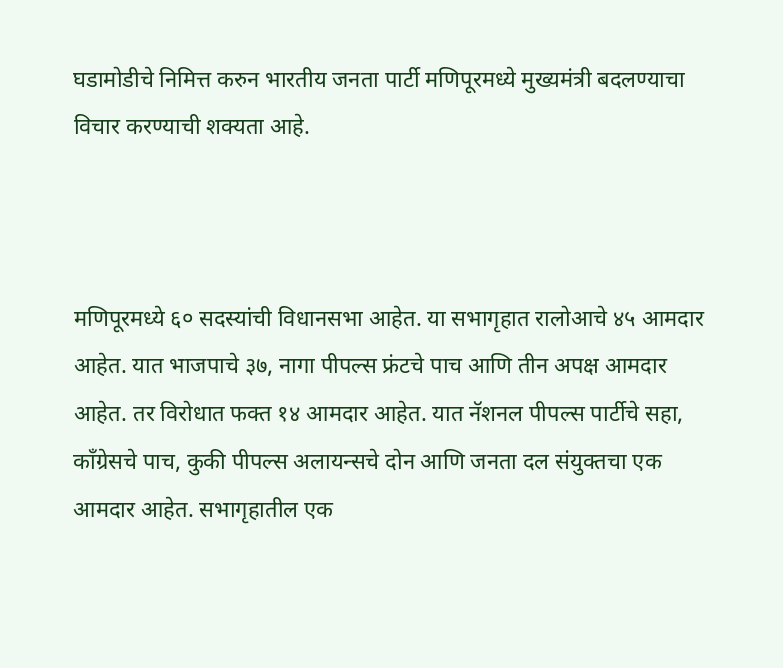घडामोडीचे निमित्त करुन भारतीय जनता पार्टी मणिपूरमध्ये मुख्यमंत्री बदलण्याचा विचार करण्याची शक्यता आहे.



मणिपूरमध्ये ६० सदस्यांची विधानसभा आहेत. या सभागृहात रालोआचे ४५ आमदार आहेत. यात भाजपाचे ३७, नागा पीपल्स फ्रंटचे पाच आणि तीन अपक्ष आमदार आहेत. तर विरोधात फक्त १४ आमदार आहेत. यात नॅशनल पीपल्स पार्टीचे सहा, काँग्रेसचे पाच, कुकी पीपल्स अलायन्सचे दोन आणि जनता दल संयुक्तचा एक आमदार आहेत. सभागृहातील एक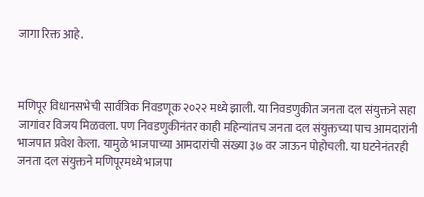जागा रिक्त आहे.



मणिपूर विधानसभेची सार्वत्रिक निवडणूक २०२२ मध्ये झाली. या निवडणुकीत जनता दल संयुक्तने सहा जागांवर विजय मिळवला. पण निवडणुकीनंतर काही महिन्यांतच जनता दल संयुक्तच्या पाच आमदारांनी भाजपात प्रवेश केला. यामुळे भाजपाच्या आमदारांची संख्या ३७ वर जाऊन पोहोचली. या घटनेनंतरही जनता दल संयुक्तने मणिपूरमध्ये भाजपा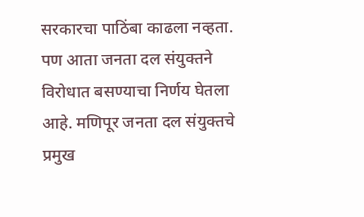सरकारचा पाठिंबा काढला नव्हता. पण आता जनता दल संयुक्तने विरोधात बसण्याचा निर्णय घेतला आहे. मणिपूर जनता दल संयुक्तचे प्रमुख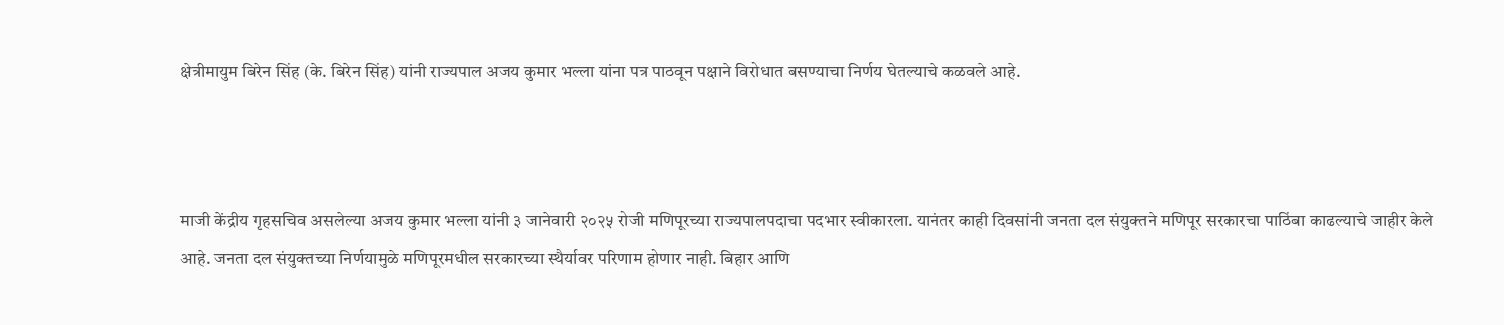क्षेत्रीमायुम बिरेन सिंह (के. बिरेन सिंह) यांनी राज्यपाल अजय कुमार भल्ला यांना पत्र पाठवून पक्षाने विरोधात बसण्याचा निर्णय घेतल्याचे कळवले आहे.



माजी केंद्रीय गृहसचिव असलेल्या अजय कुमार भल्ला यांनी ३ जानेवारी २०२५ रोजी मणिपूरच्या राज्यपालपदाचा पदभार स्वीकारला. यानंतर काही दिवसांनी जनता दल संयुक्तने मणिपूर सरकारचा पाठिंबा काढल्याचे जाहीर केले आहे. जनता दल संयुक्तच्या निर्णयामुळे मणिपूरमधील सरकारच्या स्थैर्यावर परिणाम होणार नाही. बिहार आणि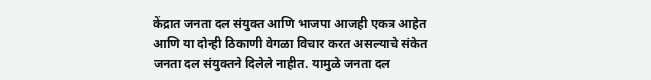केंद्रात जनता दल संयुक्त आणि भाजपा आजही एकत्र आहेत आणि या दोन्ही ठिकाणी वेगळा विचार करत असल्याचे संकेत जनता दल संयुक्तने दिलेले नाहीत. यामुळे जनता दल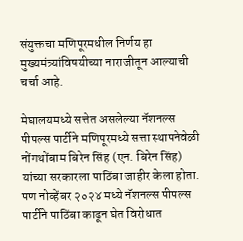संयुक्तचा मणिपूरमधील निर्णय हा मुख्यमंत्र्यांविषयीच्या नाराजीतून आल्याची चर्चा आहे.

मेघालयमध्ये सत्तेत असलेल्या नॅशनल्स पीपल्स पार्टीने मणिपूरमध्ये सत्ता स्थापनेवेळी नोंगथोंबाम बिरेन सिंह (एन. बिरेन सिंह) यांच्या सरकारला पाठिंबा जाहीर केला होता. पण नोव्हेंबर २०२४ मध्ये नॅशनल्स पीपल्स पार्टीने पाठिंबा काढून घेत विरोधात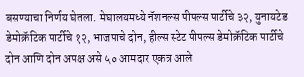बसण्याचा निर्णय घेतला. मेघालयमध्ये नॅशनल्स पीपल्स पार्टीचे ३२, युनायटेड डेमोक्रॅटिक पार्टीचे १२, भाजपाचे दोन, हील्स स्टेट पीपल्स डेमोक्रॅटिक पार्टीचे दोन आणि दोन अपक्ष असे ५० आमदार एकत्र आले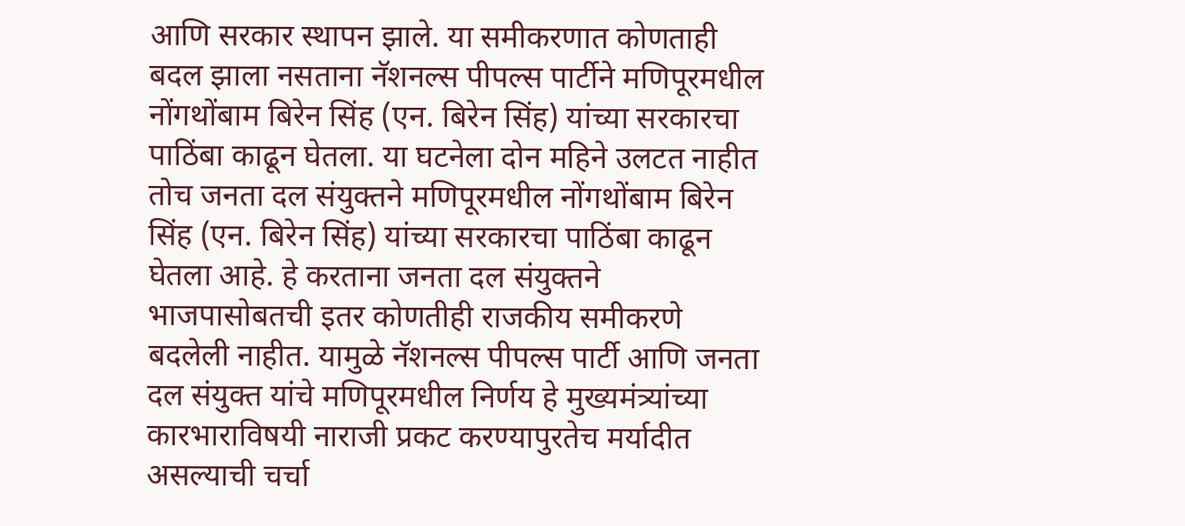आणि सरकार स्थापन झाले. या समीकरणात कोणताही बदल झाला नसताना नॅशनल्स पीपल्स पार्टीने मणिपूरमधील नोंगथोंबाम बिरेन सिंह (एन. बिरेन सिंह) यांच्या सरकारचा पाठिंबा काढून घेतला. या घटनेला दोन महिने उलटत नाहीत तोच जनता दल संयुक्तने मणिपूरमधील नोंगथोंबाम बिरेन सिंह (एन. बिरेन सिंह) यांच्या सरकारचा पाठिंबा काढून घेतला आहे. हे करताना जनता दल संयुक्तने भाजपासोबतची इतर कोणतीही राजकीय समीकरणे बदलेली नाहीत. यामुळे नॅशनल्स पीपल्स पार्टी आणि जनता दल संयुक्त यांचे मणिपूरमधील निर्णय हे मुख्यमंत्र्यांच्या कारभाराविषयी नाराजी प्रकट करण्यापुरतेच मर्यादीत असल्याची चर्चा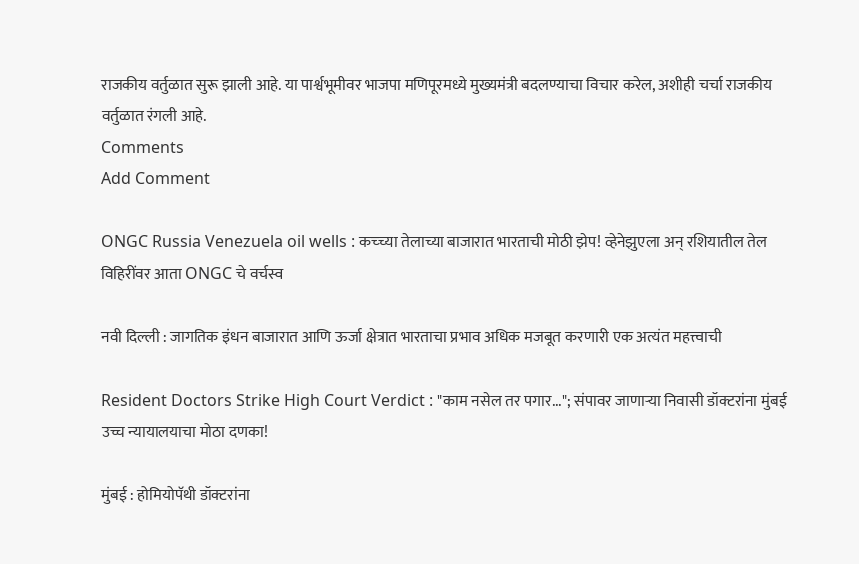राजकीय वर्तुळात सुरू झाली आहे. या पार्श्वभूमीवर भाजपा मणिपूरमध्ये मुख्यमंत्री बदलण्याचा विचार करेल, अशीही चर्चा राजकीय वर्तुळात रंगली आहे.
Comments
Add Comment

ONGC Russia Venezuela oil wells : कच्च्या तेलाच्या बाजारात भारताची मोठी झेप! व्हेनेझुएला अन् रशियातील तेल विहिरींवर आता ONGC चे वर्चस्व

नवी दिल्ली : जागतिक इंधन बाजारात आणि ऊर्जा क्षेत्रात भारताचा प्रभाव अधिक मजबूत करणारी एक अत्यंत महत्त्वाची

Resident Doctors Strike High Court Verdict : "काम नसेल तर पगार..."; संपावर जाणाऱ्या निवासी डॉक्टरांना मुंबई उच्च न्यायालयाचा मोठा दणका!

मुंबई : होमियोपॅथी डॉक्टरांना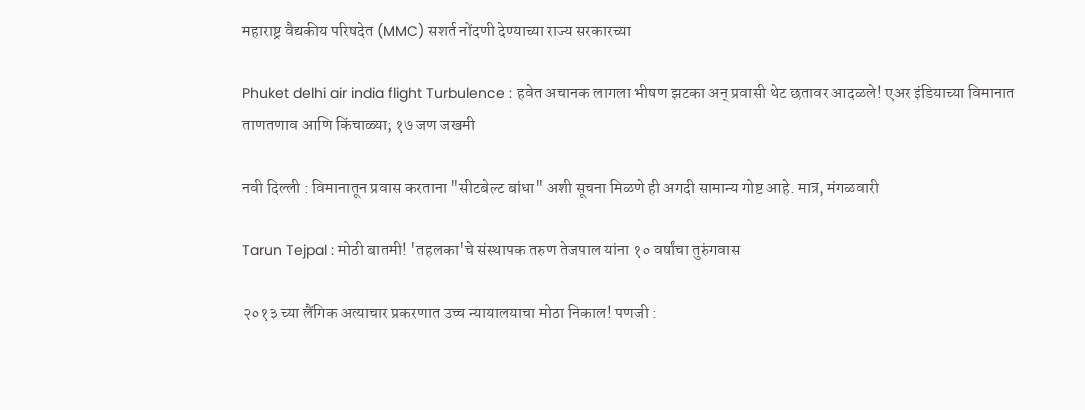महाराष्ट्र वैद्यकीय परिषदेत (MMC) सशर्त नोंदणी देण्याच्या राज्य सरकारच्या

Phuket delhi air india flight Turbulence : हवेत अचानक लागला भीषण झटका अन् प्रवासी थेट छतावर आदळले! एअर इंडियाच्या विमानात ताणतणाव आणि किंचाळ्या; १७ जण जखमी

नवी दिल्ली : विमानातून प्रवास करताना "सीटबेल्ट बांधा" अशी सूचना मिळणे ही अगदी सामान्य गोष्ट आहे. मात्र, मंगळवारी

Tarun Tejpal : मोठी बातमी! 'तहलका'चे संस्थापक तरुण तेजपाल यांना १० वर्षांचा तुरुंगवास

२०१३ च्या लैंगिक अत्याचार प्रकरणात उच्च न्यायालयाचा मोठा निकाल! पणजी :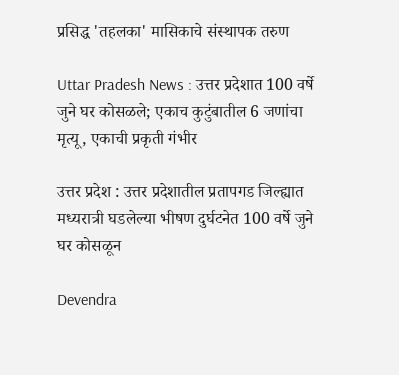प्रसिद्ध 'तहलका' मासिकाचे संस्थापक तरुण

Uttar Pradesh News : उत्तर प्रदेशात 100 वर्षे जुने घर कोसळले; एकाच कुटुंबातील 6 जणांचा मृत्यू, एकाची प्रकृती गंभीर

उत्तर प्रदेश : उत्तर प्रदेशातील प्रतापगड जिल्ह्यात मध्यरात्री घडलेल्या भीषण दुर्घटनेत 100 वर्षे जुने घर कोसळून

Devendra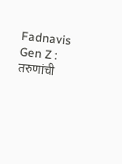Fadnavis Gen Z : तरुणांची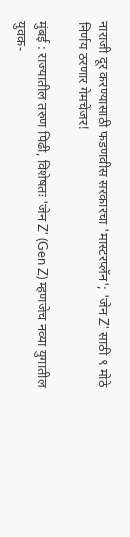नाराजी दूर करण्यासाठी फडणवीस सरकारचा 'मास्टरप्लॅन'; 'जेन Z' साठी ९ मोठे निर्णय ठरणार गेमचेंजर!

मुंबई : राज्यातील तरुण पिढी, विशेषतः 'जेन Z' (Gen Z) म्हणजेच नव्या युगातील युवक-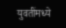युवतींमध्ये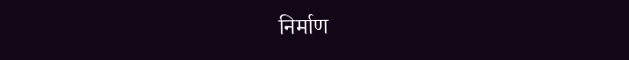निर्माण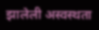झालेली अस्वस्थता